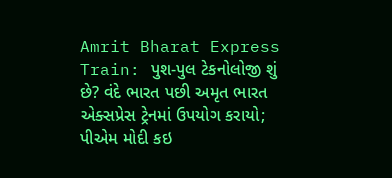Amrit Bharat Express Train: પુશ-પુલ ટેકનોલોજી શું છે? વંદે ભારત પછી અમૃત ભારત એક્સપ્રેસ ટ્રેનમાં ઉપયોગ કરાયો; પીએમ મોદી કઇ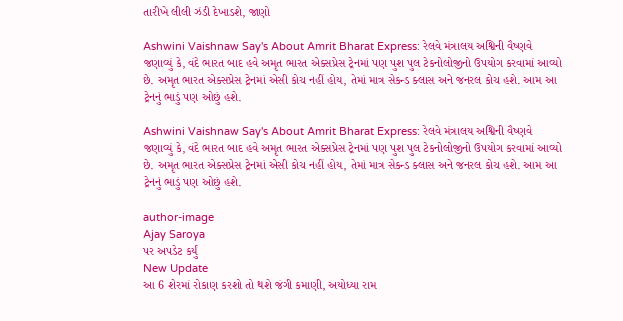તારીખે લીલી ઝંડી દેખાડશે, જાણો

Ashwini Vaishnaw Say's About Amrit Bharat Express: રેલવે મંત્રાલય અશ્વિની વૈષ્ણવે જણાવ્યું કે, વંદે ભારત બાદ હવે અમૃત ભારત એક્સપ્રેસ ટ્રેનમાં પણ પુશ પુલ ટેકનોલોજીનો ઉપયોગ કરવામાં આવ્યો છે. અમૃત ભારત એક્સપ્રેસ ટ્રેનમાં એસી કોચ નહીં હોય, તેમાં માત્ર સેકન્ડ ક્લાસ અને જનરલ કોચ હશે. આમ આ ટ્રેનનું ભાડું પણ ઓછું હશે.

Ashwini Vaishnaw Say's About Amrit Bharat Express: રેલવે મંત્રાલય અશ્વિની વૈષ્ણવે જણાવ્યું કે, વંદે ભારત બાદ હવે અમૃત ભારત એક્સપ્રેસ ટ્રેનમાં પણ પુશ પુલ ટેકનોલોજીનો ઉપયોગ કરવામાં આવ્યો છે. અમૃત ભારત એક્સપ્રેસ ટ્રેનમાં એસી કોચ નહીં હોય, તેમાં માત્ર સેકન્ડ ક્લાસ અને જનરલ કોચ હશે. આમ આ ટ્રેનનું ભાડું પણ ઓછું હશે.

author-image
Ajay Saroya
પર અપડેટ કર્યું
New Update
આ 6 શેરમાં રોકાણ કરશો તો થશે જંગી કમાણી, અયોધ્યા રામ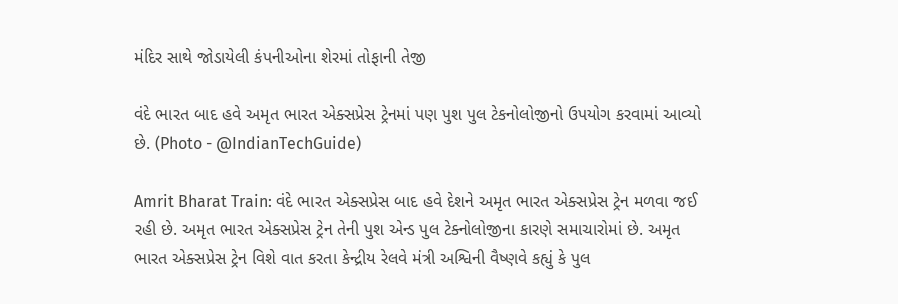મંદિર સાથે જોડાયેલી કંપનીઓના શેરમાં તોફાની તેજી

વંદે ભારત બાદ હવે અમૃત ભારત એક્સપ્રેસ ટ્રેનમાં પણ પુશ પુલ ટેકનોલોજીનો ઉપયોગ કરવામાં આવ્યો છે. (Photo - @IndianTechGuide)

Amrit Bharat Train: વંદે ભારત એક્સપ્રેસ બાદ હવે દેશને અમૃત ભારત એક્સપ્રેસ ટ્રેન મળવા જઈ રહી છે. અમૃત ભારત એક્સપ્રેસ ટ્રેન તેની પુશ એન્ડ પુલ ટેક્નોલોજીના કારણે સમાચારોમાં છે. અમૃત ભારત એક્સપ્રેસ ટ્રેન વિશે વાત કરતા કેન્દ્રીય રેલવે મંત્રી અશ્વિની વૈષ્ણવે કહ્યું કે પુલ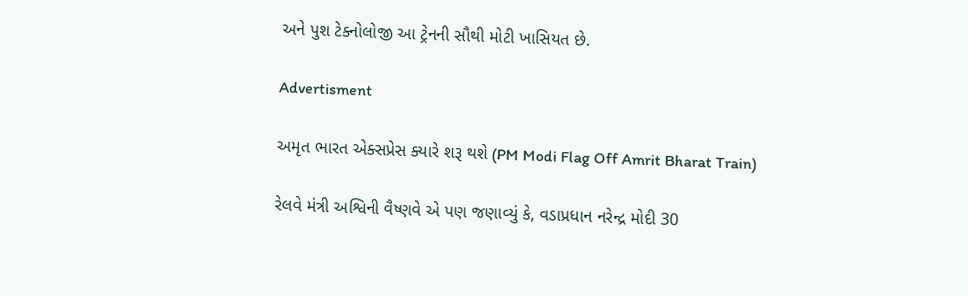અને પુશ ટેક્નોલોજી આ ટ્રેનની સૌથી મોટી ખાસિયત છે.

Advertisment

અમૃત ભારત એક્સપ્રેસ ક્યારે શરૂ થશે (PM Modi Flag Off Amrit Bharat Train)

રેલવે મંત્રી અશ્વિની વૈષ્ણવે એ પણ જણાવ્યું કે, વડાપ્રધાન નરેન્દ્ર મોદી 30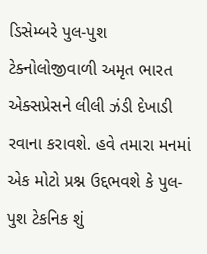ડિસેમ્બરે પુલ-પુશ ટેક્નોલોજીવાળી અમૃત ભારત એક્સપ્રેસને લીલી ઝંડી દેખાડી રવાના કરાવશે. હવે તમારા મનમાં એક મોટો પ્રશ્ન ઉદ્દભવશે કે પુલ-પુશ ટેકનિક શું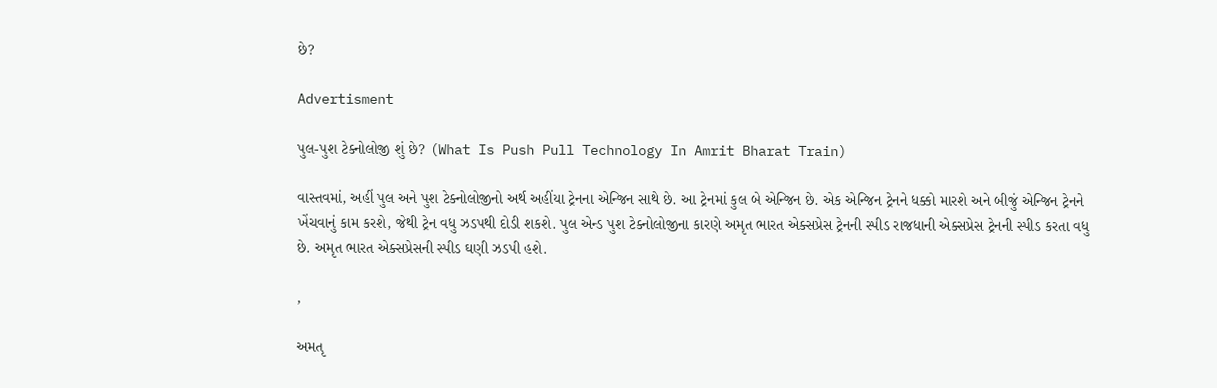છે?

Advertisment

પુલ-પુશ ટેક્નોલોજી શું છે? (What Is Push Pull Technology In Amrit Bharat Train)

વાસ્તવમાં, અહીં પુલ અને પુશ ટેક્નોલોજીનો અર્થ અહીંયા ટ્રેનના એન્જિન સાથે છે. આ ટ્રેનમાં કુલ બે એન્જિન છે. એક એન્જિન ટ્રેનને ધક્કો મારશે અને બીજું એન્જિન ટ્રેનને ખેંચવાનું કામ કરશે, જેથી ટ્રેન વધુ ઝડપથી દોડી શકશે. પુલ એન્ડ પુશ ટેક્નોલોજીના કારણે અમૃત ભારત એક્સપ્રેસ ટ્રેનની સ્પીડ રાજધાની એક્સપ્રેસ ટ્રેનની સ્પીડ કરતા વધુ છે. અમૃત ભારત એક્સપ્રેસની સ્પીડ ઘણી ઝડપી હશે.

,

અમતૃ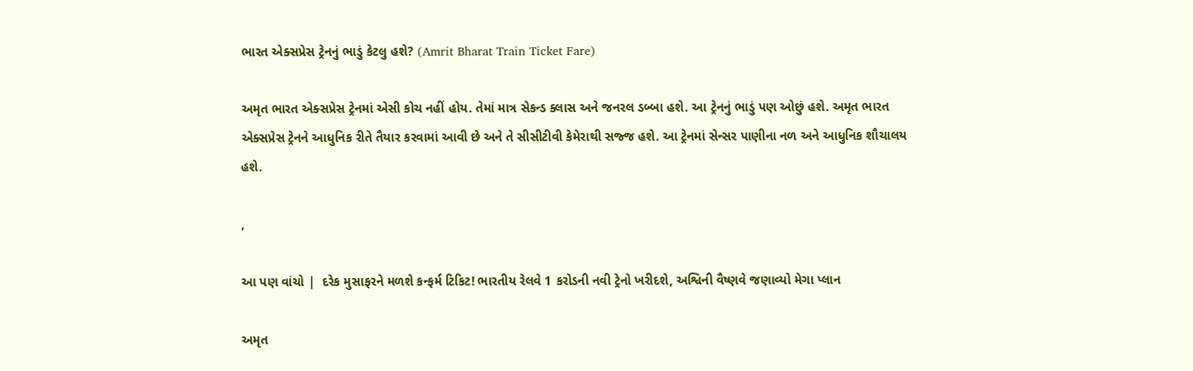ભારત એક્સપ્રેસ ટ્રેનનું ભાડું કેટલુ હશે? (Amrit Bharat Train Ticket Fare)

અમૃત ભારત એક્સપ્રેસ ટ્રેનમાં એસી કોચ નહીં હોય. તેમાં માત્ર સેકન્ડ ક્લાસ અને જનરલ ડબ્બા હશે. આ ટ્રેનનું ભાડું પણ ઓછું હશે. અમૃત ભારત એક્સપ્રેસ ટ્રેનને આધુનિક રીતે તૈયાર કરવામાં આવી છે અને તે સીસીટીવી કેમેરાથી સજ્જ હશે. આ ટ્રેનમાં સેન્સર પાણીના નળ અને આધુનિક શૌચાલય હશે.

,

આ પણ વાંચો |  દરેક મુસાફરને મળશે કન્ફર્મ ટિકિટ! ભારતીય રેલવે 1 કરોડની નવી ટ્રેનો ખરીદશે, અશ્વિની વૈષ્ણવે જણાવ્યો મેગા પ્લાન

અમૃત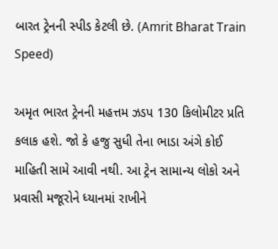બારત ટ્રેનની સ્પીડ કેટલી છે. (Amrit Bharat Train Speed)

અમૃત ભારત ટ્રેનની મહત્તમ ઝડપ 130 કિલોમીટર પ્રતિ કલાક હશે. જો કે હજુ સુધી તેના ભાડા અંગે કોઈ માહિતી સામે આવી નથી. આ ટ્રેન સામાન્ય લોકો અને પ્રવાસી મજૂરોને ધ્યાનમાં રાખીને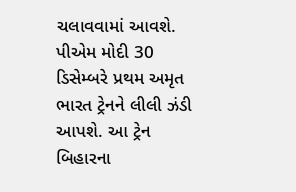ચલાવવામાં આવશે. પીએમ મોદી 30 ડિસેમ્બરે પ્રથમ અમૃત ભારત ટ્રેનને લીલી ઝંડી આપશે. આ ટ્રેન બિહારના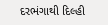દરભંગાથી દિલ્હી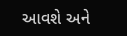આવશે અને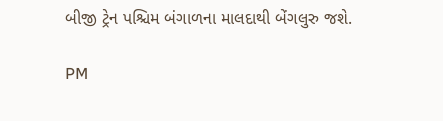બીજી ટ્રેન પશ્ચિમ બંગાળના માલદાથી બેંગલુરુ જશે.

PM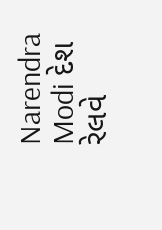Narendra Modi દેશ રેલવે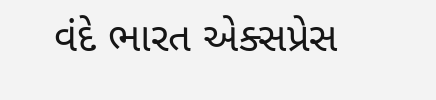વંદે ભારત એક્સપ્રેસ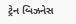ટ્રેન બિઝનેસ